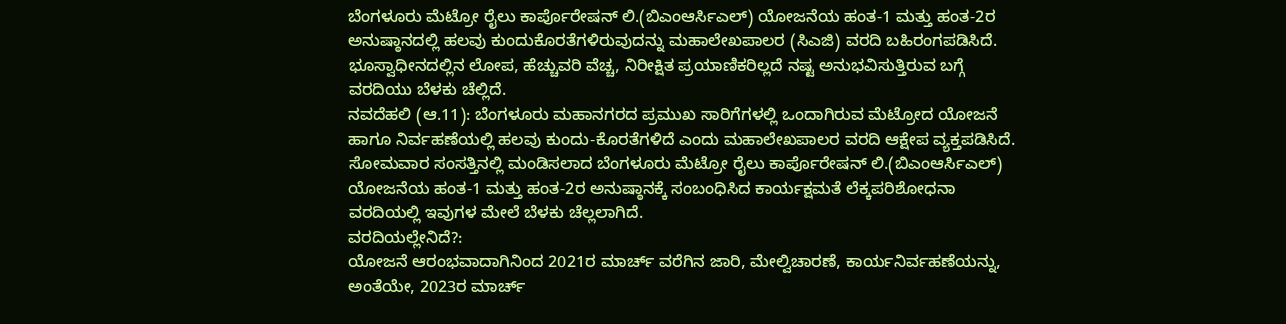ಬೆಂಗಳೂರು ಮೆಟ್ರೋ ರೈಲು ಕಾರ್ಪೊರೇಷನ್ ಲಿ.(ಬಿಎಂಆರ್ಸಿಎಲ್) ಯೋಜನೆಯ ಹಂತ-1 ಮತ್ತು ಹಂತ-2ರ ಅನುಷ್ಠಾನದಲ್ಲಿ ಹಲವು ಕುಂದುಕೊರತೆಗಳಿರುವುದನ್ನು ಮಹಾಲೇಖಪಾಲರ (ಸಿಎಜಿ) ವರದಿ ಬಹಿರಂಗಪಡಿಸಿದೆ. ಭೂಸ್ವಾಧೀನದಲ್ಲಿನ ಲೋಪ, ಹೆಚ್ಚುವರಿ ವೆಚ್ಚ, ನಿರೀಕ್ಷಿತ ಪ್ರಯಾಣಿಕರಿಲ್ಲದೆ ನಷ್ಟ ಅನುಭವಿಸುತ್ತಿರುವ ಬಗ್ಗೆ ವರದಿಯು ಬೆಳಕು ಚೆಲ್ಲಿದೆ.
ನವದೆಹಲಿ (ಆ.11): ಬೆಂಗಳೂರು ಮಹಾನಗರದ ಪ್ರಮುಖ ಸಾರಿಗೆಗಳಲ್ಲಿ ಒಂದಾಗಿರುವ ಮೆಟ್ರೋದ ಯೋಜನೆ ಹಾಗೂ ನಿರ್ವಹಣೆಯಲ್ಲಿ ಹಲವು ಕುಂದು-ಕೊರತೆಗಳಿದೆ ಎಂದು ಮಹಾಲೇಖಪಾಲರ ವರದಿ ಆಕ್ಷೇಪ ವ್ಯಕ್ತಪಡಿಸಿದೆ. ಸೋಮವಾರ ಸಂಸತ್ತಿನಲ್ಲಿ ಮಂಡಿಸಲಾದ ಬೆಂಗಳೂರು ಮೆಟ್ರೋ ರೈಲು ಕಾರ್ಪೊರೇಷನ್ ಲಿ.(ಬಿಎಂಆರ್ಸಿಎಲ್) ಯೋಜನೆಯ ಹಂತ-1 ಮತ್ತು ಹಂತ-2ರ ಅನುಷ್ಠಾನಕ್ಕೆ ಸಂಬಂಧಿಸಿದ ಕಾರ್ಯಕ್ಷಮತೆ ಲೆಕ್ಕಪರಿಶೋಧನಾ ವರದಿಯಲ್ಲಿ ಇವುಗಳ ಮೇಲೆ ಬೆಳಕು ಚೆಲ್ಲಲಾಗಿದೆ.
ವರದಿಯಲ್ಲೇನಿದೆ?:
ಯೋಜನೆ ಆರಂಭವಾದಾಗಿನಿಂದ 2021ರ ಮಾರ್ಚ್ ವರೆಗಿನ ಜಾರಿ, ಮೇಲ್ವಿಚಾರಣೆ, ಕಾರ್ಯನಿರ್ವಹಣೆಯನ್ನು, ಅಂತೆಯೇ, 2023ರ ಮಾರ್ಚ್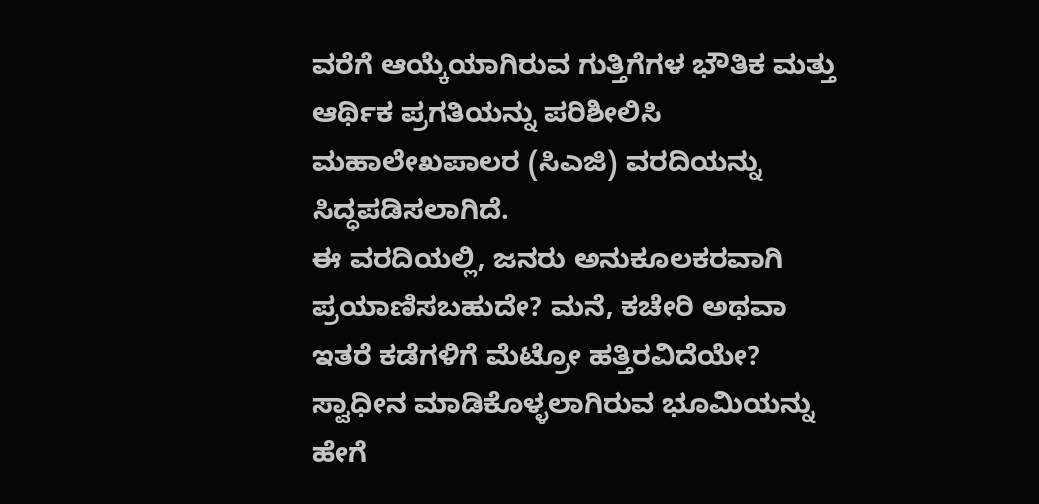ವರೆಗೆ ಆಯ್ಕೆಯಾಗಿರುವ ಗುತ್ತಿಗೆಗಳ ಭೌತಿಕ ಮತ್ತು ಆರ್ಥಿಕ ಪ್ರಗತಿಯನ್ನು ಪರಿಶೀಲಿಸಿ ಮಹಾಲೇಖಪಾಲರ (ಸಿಎಜಿ) ವರದಿಯನ್ನು ಸಿದ್ಧಪಡಿಸಲಾಗಿದೆ.
ಈ ವರದಿಯಲ್ಲಿ, ಜನರು ಅನುಕೂಲಕರವಾಗಿ ಪ್ರಯಾಣಿಸಬಹುದೇ? ಮನೆ, ಕಚೇರಿ ಅಥವಾ ಇತರೆ ಕಡೆಗಳಿಗೆ ಮೆಟ್ರೋ ಹತ್ತಿರವಿದೆಯೇ? ಸ್ವಾಧೀನ ಮಾಡಿಕೊಳ್ಳಲಾಗಿರುವ ಭೂಮಿಯನ್ನು ಹೇಗೆ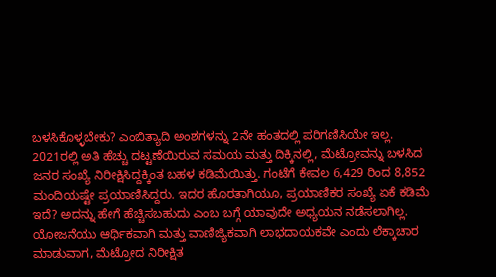ಬಳಸಿಕೊಳ್ಳಬೇಕು? ಎಂಬಿತ್ಯಾದಿ ಅಂಶಗಳನ್ನು 2ನೇ ಹಂತದಲ್ಲಿ ಪರಿಗಣಿಸಿಯೇ ಇಲ್ಲ.
2021ರಲ್ಲಿ ಅತಿ ಹೆಚ್ಚು ದಟ್ಟಣೆಯಿರುವ ಸಮಯ ಮತ್ತು ದಿಕ್ಕಿನಲ್ಲಿ, ಮೆಟ್ರೋವನ್ನು ಬಳಸಿದ ಜನರ ಸಂಖ್ಯೆ ನಿರೀಕ್ಷಿಸಿದ್ದಕ್ಕಿಂತ ಬಹಳ ಕಡಿಮೆಯಿತ್ತು. ಗಂಟೆಗೆ ಕೇವಲ 6,429 ರಿಂದ 8,852 ಮಂದಿಯಷ್ಟೇ ಪ್ರಯಾಣಿಸಿದ್ದರು. ಇದರ ಹೊರತಾಗಿಯೂ, ಪ್ರಯಾಣಿಕರ ಸಂಖ್ಯೆ ಏಕೆ ಕಡಿಮೆ ಇದೆ? ಅದನ್ನು ಹೇಗೆ ಹೆಚ್ಚಿಸಬಹುದು ಎಂಬ ಬಗ್ಗೆ ಯಾವುದೇ ಅಧ್ಯಯನ ನಡೆಸಲಾಗಿಲ್ಲ.
ಯೋಜನೆಯು ಆರ್ಥಿಕವಾಗಿ ಮತ್ತು ವಾಣಿಜ್ಯಿಕವಾಗಿ ಲಾಭದಾಯಕವೇ ಎಂದು ಲೆಕ್ಕಾಚಾರ ಮಾಡುವಾಗ, ಮೆಟ್ರೋದ ನಿರೀಕ್ಷಿತ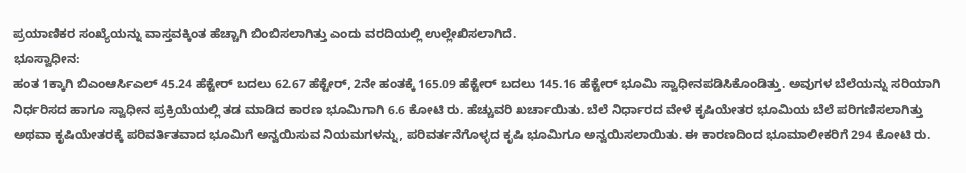ಪ್ರಯಾಣಿಕರ ಸಂಖ್ಯೆಯನ್ನು ವಾಸ್ತವಕ್ಕಿಂತ ಹೆಚ್ಚಾಗಿ ಬಿಂಬಿಸಲಾಗಿತ್ತು ಎಂದು ವರದಿಯಲ್ಲಿ ಉಲ್ಲೇಖಿಸಲಾಗಿದೆ.
ಭೂಸ್ವಾಧೀನ:
ಹಂತ 1ಕ್ಕಾಗಿ ಬಿಎಂಆರ್ಸಿಎಲ್ 45.24 ಹೆಕ್ಟೇರ್ ಬದಲು 62.67 ಹೆಕ್ಟೇರ್, 2ನೇ ಹಂತಕ್ಕೆ 165.09 ಹೆಕ್ಟೇರ್ ಬದಲು 145.16 ಹೆಕ್ಟೇರ್ ಭೂಮಿ ಸ್ವಾಧೀನಪಡಿಸಿಕೊಂಡಿತ್ತು. ಅವುಗಳ ಬೆಲೆಯನ್ನು ಸರಿಯಾಗಿ ನಿರ್ಧರಿಸದ ಹಾಗೂ ಸ್ವಾಧೀನ ಪ್ರಕ್ರಿಯೆಯಲ್ಲಿ ತಡ ಮಾಡಿದ ಕಾರಣ ಭೂಮಿಗಾಗಿ 6.6 ಕೋಟಿ ರು. ಹೆಚ್ಚುವರಿ ಖರ್ಚಾಯಿತು. ಬೆಲೆ ನಿರ್ಧಾರದ ವೇಳೆ ಕೃಷಿಯೇತರ ಭೂಮಿಯ ಬೆಲೆ ಪರಿಗಣಿಸಲಾಗಿತ್ತು ಅಥವಾ ಕೃಷಿಯೇತರಕ್ಕೆ ಪರಿವರ್ತಿತವಾದ ಭೂಮಿಗೆ ಅನ್ವಯಿಸುವ ನಿಯಮಗಳನ್ನು, ಪರಿವರ್ತನೆಗೊಳ್ಳದ ಕೃಷಿ ಭೂಮಿಗೂ ಅನ್ವಯಿಸಲಾಯಿತು. ಈ ಕಾರಣದಿಂದ ಭೂಮಾಲೀಕರಿಗೆ 294 ಕೋಟಿ ರು.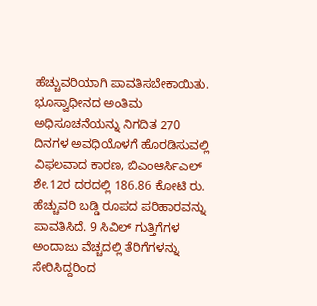ಹೆಚ್ಚುವರಿಯಾಗಿ ಪಾವತಿಸಬೇಕಾಯಿತು.
ಭೂಸ್ವಾಧೀನದ ಅಂತಿಮ ಅಧಿಸೂಚನೆಯನ್ನು ನಿಗದಿತ 270 ದಿನಗಳ ಅವಧಿಯೊಳಗೆ ಹೊರಡಿಸುವಲ್ಲಿ ವಿಫಲವಾದ ಕಾರಣ, ಬಿಎಂಆರ್ಸಿಎಲ್ ಶೇ.12ರ ದರದಲ್ಲಿ 186.86 ಕೋಟಿ ರು. ಹೆಚ್ಚುವರಿ ಬಡ್ಡಿ ರೂಪದ ಪರಿಹಾರವನ್ನು ಪಾವತಿಸಿದೆ. 9 ಸಿವಿಲ್ ಗುತ್ತಿಗೆಗಳ ಅಂದಾಜು ವೆಚ್ಚದಲ್ಲಿ ತೆರಿಗೆಗಳನ್ನು ಸೇರಿಸಿದ್ದರಿಂದ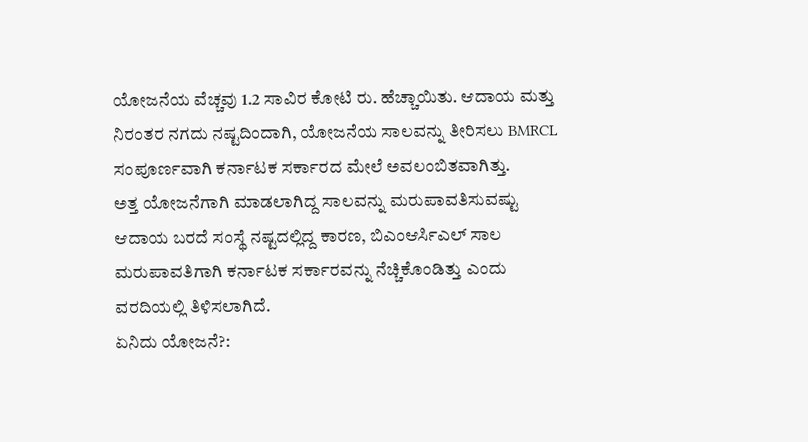ಯೋಜನೆಯ ವೆಚ್ಚವು 1.2 ಸಾವಿರ ಕೋಟಿ ರು. ಹೆಚ್ಚಾಯಿತು. ಆದಾಯ ಮತ್ತು ನಿರಂತರ ನಗದು ನಷ್ಟದಿಂದಾಗಿ, ಯೋಜನೆಯ ಸಾಲವನ್ನು ತೀರಿಸಲು BMRCL ಸಂಪೂರ್ಣವಾಗಿ ಕರ್ನಾಟಕ ಸರ್ಕಾರದ ಮೇಲೆ ಅವಲಂಬಿತವಾಗಿತ್ತು.
ಅತ್ತ ಯೋಜನೆಗಾಗಿ ಮಾಡಲಾಗಿದ್ದ ಸಾಲವನ್ನು ಮರುಪಾವತಿಸುವಷ್ಟು ಆದಾಯ ಬರದೆ ಸಂಸ್ಥೆ ನಷ್ಟದಲ್ಲಿದ್ದ ಕಾರಣ, ಬಿಎಂಆರ್ಸಿಎಲ್ ಸಾಲ ಮರುಪಾವತಿಗಾಗಿ ಕರ್ನಾಟಕ ಸರ್ಕಾರವನ್ನು ನೆಚ್ಚಿಕೊಂಡಿತ್ತು ಎಂದು ವರದಿಯಲ್ಲಿ ತಿಳಿಸಲಾಗಿದೆ.
ಏನಿದು ಯೋಜನೆ?: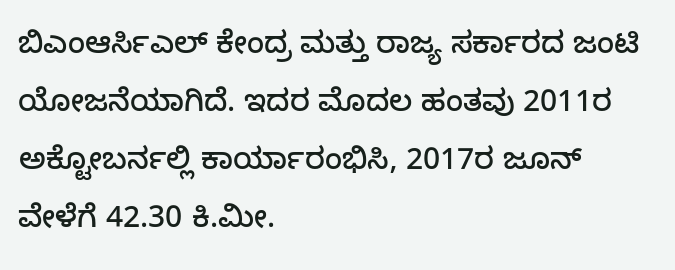ಬಿಎಂಆರ್ಸಿಎಲ್ ಕೇಂದ್ರ ಮತ್ತು ರಾಜ್ಯ ಸರ್ಕಾರದ ಜಂಟಿ ಯೋಜನೆಯಾಗಿದೆ. ಇದರ ಮೊದಲ ಹಂತವು 2011ರ ಅಕ್ಟೋಬರ್ನಲ್ಲಿ ಕಾರ್ಯಾರಂಭಿಸಿ, 2017ರ ಜೂನ್ ವೇಳೆಗೆ 42.30 ಕಿ.ಮೀ.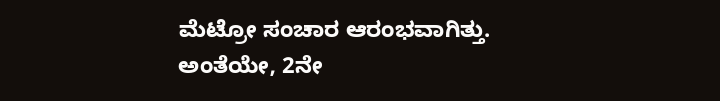ಮೆಟ್ರೋ ಸಂಚಾರ ಆರಂಭವಾಗಿತ್ತು. ಅಂತೆಯೇ, 2ನೇ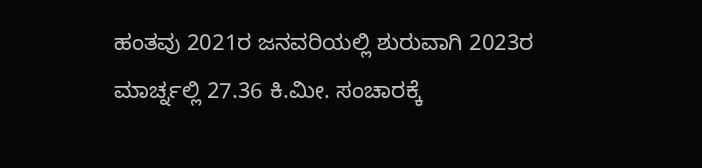ಹಂತವು 2021ರ ಜನವರಿಯಲ್ಲಿ ಶುರುವಾಗಿ 2023ರ ಮಾರ್ಚ್ನಲ್ಲಿ 27.36 ಕಿ.ಮೀ. ಸಂಚಾರಕ್ಕೆ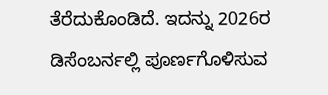ತೆರೆದುಕೊಂಡಿದೆ. ಇದನ್ನು 2026ರ ಡಿಸೆಂಬರ್ನಲ್ಲಿ ಪೂರ್ಣಗೊಳಿಸುವ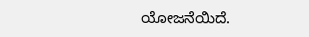ಯೋಜನೆಯಿದೆ.